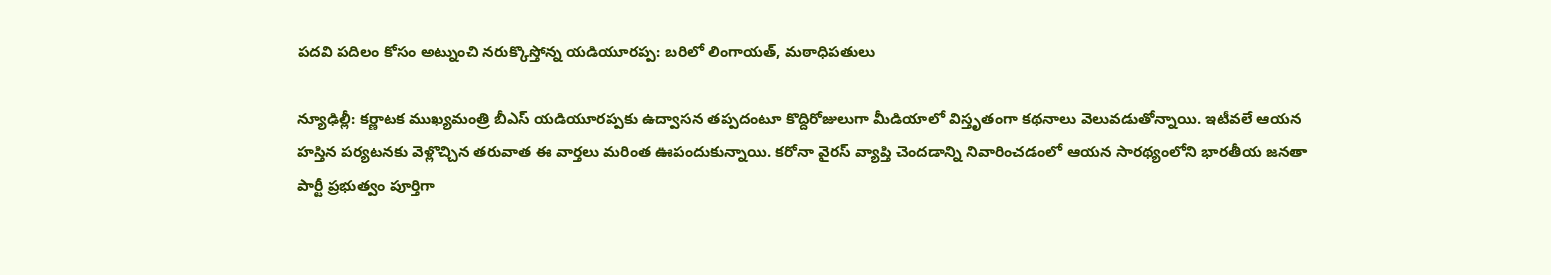పదవి పదిలం కోసం అట్నుంచి నరుక్కొస్తోన్న యడియూరప్ప: బరిలో లింగాయత్‌, మఠాధిపతులు

న్యూఢిల్లీ: కర్ణాటక ముఖ్యమంత్రి బీఎస్ యడియూరప్పకు ఉద్వాసన తప్పదంటూ కొద్దిరోజులుగా మీడియాలో విస్తృతంగా కథనాలు వెలువడుతోన్నాయి. ఇటీవలే ఆయన హస్తిన పర్యటనకు వెళ్లొచ్చిన తరువాత ఈ వార్తలు మరింత ఊపందుకున్నాయి. కరోనా వైరస్ వ్యాప్తి చెందడాన్ని నివారించడంలో ఆయన సారథ్యంలోని భారతీయ జనతా పార్టీ ప్రభుత్వం పూర్తిగా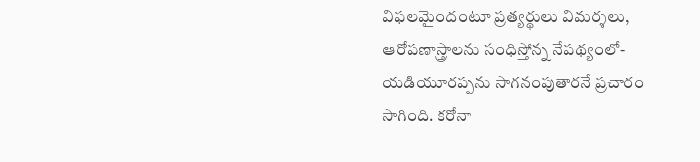విఫలమైందంటూ ప్రత్యర్థులు విమర్శలు, ఆరోపణాస్త్రాలను సంధిస్తోన్న నేపథ్యంలో- యడియూరప్పను సాగనంపుతారనే ప్రచారం సాగింది. కరోనా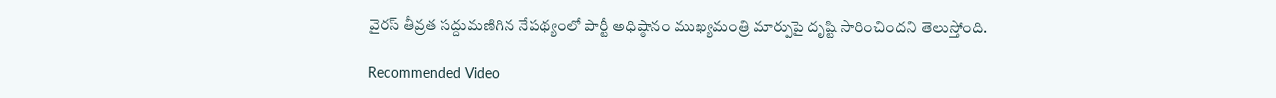వైరస్ తీవ్రత సద్దుమణిగిన నేపథ్యంలో పార్టీ అధిష్ఠానం ముఖ్యమంత్రి మార్పుపై దృష్టి సారించిందని తెలుస్తోంది.

Recommended Video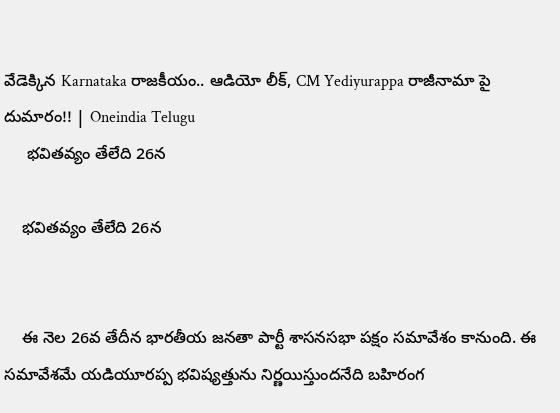వేడెక్కిన Karnataka రాజకీయం.. ఆడియో లీక్, CM Yediyurappa రాజీనామా పై దుమారం!! | Oneindia Telugu
     భవితవ్యం తేలేది 26న

    భవితవ్యం తేలేది 26న


    ఈ నెల 26వ తేదీన భారతీయ జనతా పార్టీ శాసనసభా పక్షం సమావేశం కానుంది. ఈ సమావేశమే యడియూరప్ప భవిష్యత్తును నిర్ణయిస్తుందనేది బహిరంగ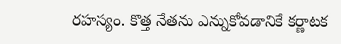రహస్యం. కొత్త నేతను ఎన్నుకోవడానికే కర్ణాటక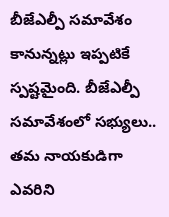బీజేఎల్పీ సమావేశం కానున్నట్లు ఇప్పటికే స్పష్టమైంది. బీజేఎల్పీ సమావేశంలో సభ్యులు.. తమ నాయకుడిగా ఎవరిని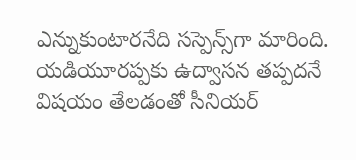ఎన్నుకుంటారనేది సస్పెన్స్‌గా మారింది. యడియూరప్పకు ఉద్వాసన తప్పదనే విషయం తేలడంతో సీనియర్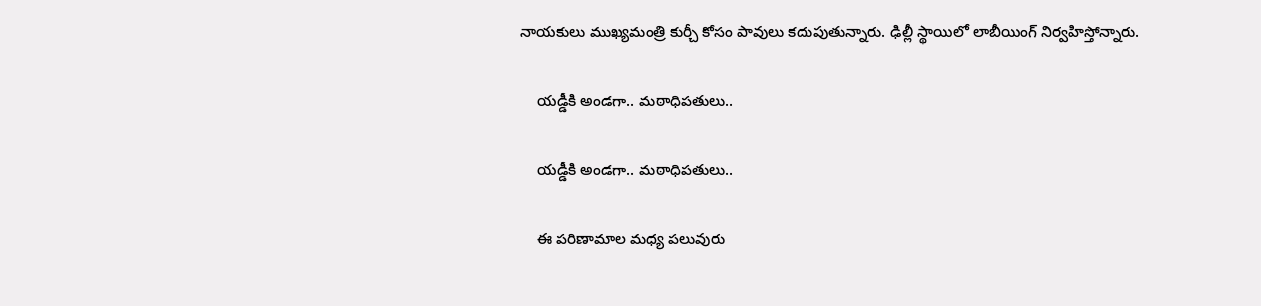నాయకులు ముఖ్యమంత్రి కుర్చీ కోసం పావులు కదుపుతున్నారు. ఢిల్లీ స్థాయిలో లాబీయింగ్ నిర్వహిస్తోన్నారు.

    యడ్డీకి అండగా.. మఠాధిపతులు..

    యడ్డీకి అండగా.. మఠాధిపతులు..

    ఈ పరిణామాల మధ్య పలువురు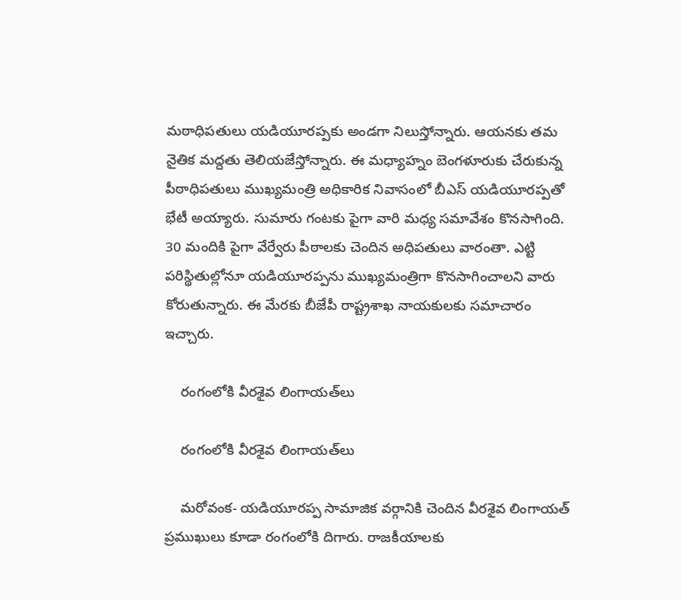మఠాధిపతులు యడియూరప్పకు అండగా నిలుస్తోన్నారు. ఆయనకు తమ నైతిక మద్దతు తెలియజేస్తోన్నారు. ఈ మధ్యాహ్నం బెంగళూరుకు చేరుకున్న పీఠాధిపతులు ముఖ్యమంత్రి అధికారిక నివాసంలో బీఎస్ యడియూరప్పతో భేటీ అయ్యారు. సుమారు గంటకు పైగా వారి మధ్య సమావేశం కొనసాగింది. 30 మందికి పైగా వేర్వేరు పీఠాలకు చెందిన అధిపతులు వారంతా. ఎట్టి పరిస్థితుల్లోనూ యడియూరప్పను ముఖ్యమంత్రిగా కొనసాగించాలని వారు కోరుతున్నారు. ఈ మేరకు బీజేపీ రాష్ట్రశాఖ నాయకులకు సమాచారం ఇచ్చారు.

    రంగంలోకి వీరశైవ లింగాయత్‌లు

    రంగంలోకి వీరశైవ లింగాయత్‌లు

    మరోవంక- యడియూరప్ప సామాజిక వర్గానికి చెందిన వీరశైవ లింగాయత్‌ ప్రముఖులు కూడా రంగంలోకి దిగారు. రాజకీయాలకు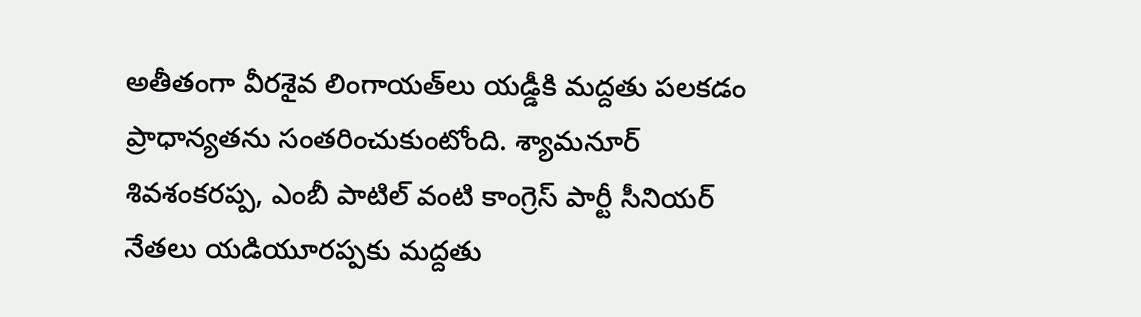అతీతంగా వీరశైవ లింగాయత్‌లు యడ్డీకి మద్దతు పలకడం ప్రాధాన్యతను సంతరించుకుంటోంది. శ్యామనూర్ శివశంకరప్ప, ఎంబీ పాటిల్ వంటి కాంగ్రెస్ పార్టీ సీనియర్ నేతలు యడియూరప్పకు మద్దతు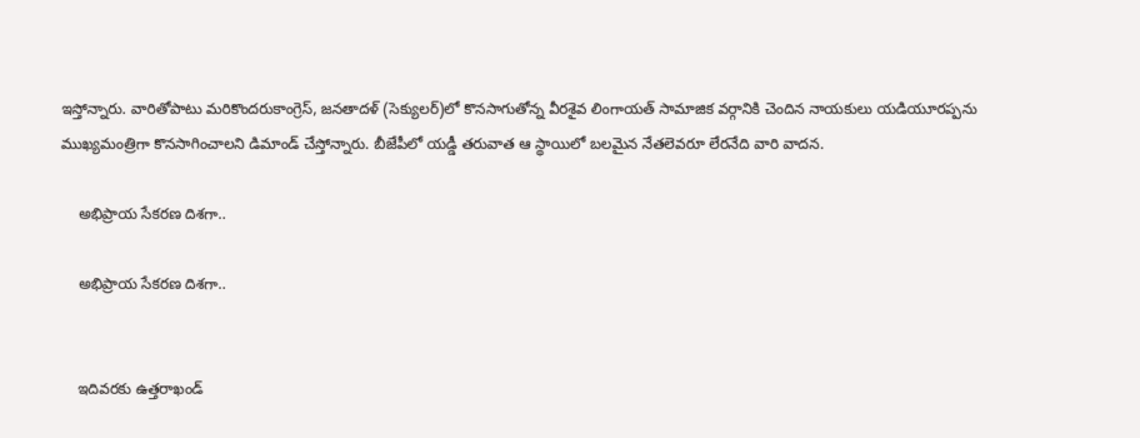ఇస్తోన్నారు. వారితోపాటు మరికొందరుకాంగ్రెస్, జనతాదళ్ (సెక్యులర్)లో కొనసాగుతోన్న వీరశైవ లింగాయత్ సామాజిక వర్గానికి చెందిన నాయకులు యడియూరప్పను ముఖ్యమంత్రిగా కొనసాగించాలని డిమాండ్ చేస్తోన్నారు. బీజేపీలో యడ్డీ తరువాత ఆ స్థాయిలో బలమైన నేతలెవరూ లేరనేది వారి వాదన.

    అభిప్రాయ సేకరణ దిశగా..

    అభిప్రాయ సేకరణ దిశగా..


    ఇదివరకు ఉత్తరాఖండ్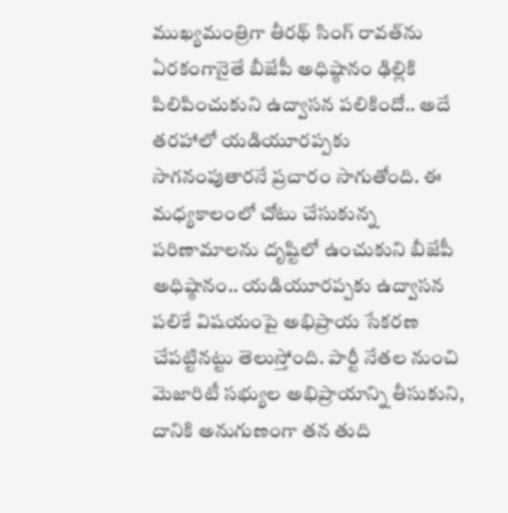ముఖ్యమంత్రిగా తీరథ్ సింగ్ రావత్‌ను ఏరకంగానైతే బీజేపీ అధిష్ఠానం ఢిల్లికి పిలిపించుకుని ఉద్వాసన పలికిందో.. అదే తరహాలో యడియూరప్పకు సాగనంపుతారనే ప్రచారం సాగుతోంది. ఈ మధ్యకాలంలో చోటు చేసుకున్న పరిణామాలను దృష్టిలో ఉంచుకుని బీజేపీ అధిష్ఠానం.. యడియూరప్పకు ఉద్వాసన పలికే విషయంపై అభిప్రాయ సేకరణ చేపట్టినట్టు తెలుస్తోంది. పార్టీ నేతల నుంచి మెజారిటీ సభ్యుల అభిప్రాయాన్ని తీసుకుని, దానికి అనుగుణంగా తన తుది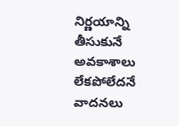నిర్ణయాన్ని తీసుకునే అవకాశాలు లేకపోలేదనే వాదనలు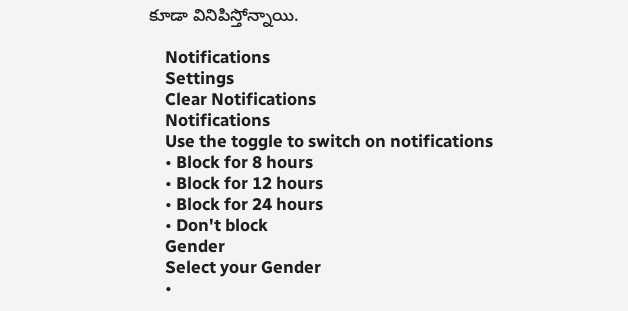కూడా వినిపిస్తోన్నాయి.

    Notifications
    Settings
    Clear Notifications
    Notifications
    Use the toggle to switch on notifications
    • Block for 8 hours
    • Block for 12 hours
    • Block for 24 hours
    • Don't block
    Gender
    Select your Gender
    •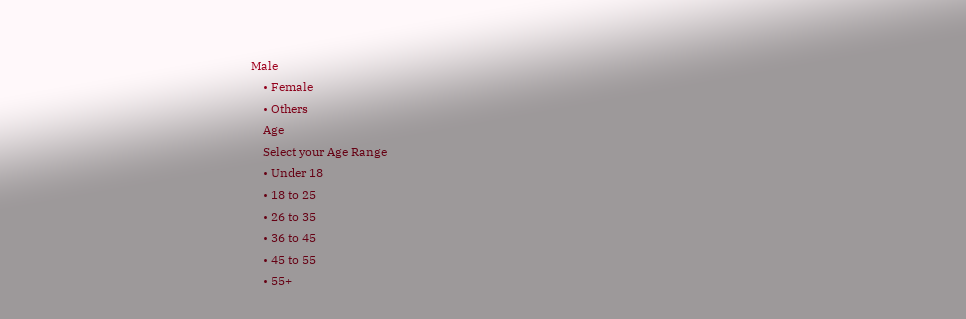Male
    • Female
    • Others
    Age
    Select your Age Range
    • Under 18
    • 18 to 25
    • 26 to 35
    • 36 to 45
    • 45 to 55
    • 55+